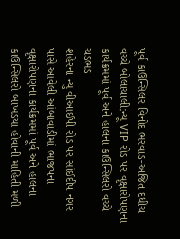પૂર્વ કાઉન્સિલર વિનોદ ભરવાડ-અજિત દધીચ વચ્ચે બોલાચાલી:ન્યૂ VIP રોડ પર વૃક્ષારોપણના કાર્યક્રમમાં પૂર્વ અને હાલના કાઉન્સિલરો વચ્ચે ચડભડ
શહેરના ન્યુ વીઆઈપી રોડ પર સાંઈદીપ નગર પાસે આવેલી આંબાવાડીમાં ભાજપના વૃક્ષારોપણના કાર્યક્રમમાં પૂર્વ અને હાલના કાઉન્સિલરો બાખડયા હોવાની માહિતી મળી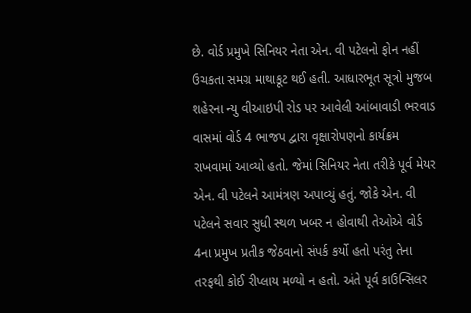છે. વોર્ડ પ્રમુખે સિનિયર નેતા એન. વી પટેલનો ફોન નહીં ઉચકતા સમગ્ર માથાકૂટ થઈ હતી. આધારભૂત સૂત્રો મુજબ શહેરના ન્યુ વીઆઇપી રોડ પર આવેલી આંબાવાડી ભરવાડ વાસમાં વોર્ડ 4 ભાજપ દ્વારા વૃક્ષારોપણનો કાર્યક્રમ રાખવામાં આવ્યો હતો. જેમાં સિનિયર નેતા તરીકે પૂર્વ મેયર એન. વી પટેલને આમંત્રણ અપાવ્યું હતું. જોકે એન. વી પટેલને સવાર સુધી સ્થળ ખબર ન હોવાથી તેઓએ વોર્ડ 4ના પ્રમુખ પ્રતીક જેઠવાનો સંપર્ક કર્યો હતો પરંતુ તેના તરફથી કોઈ રીપ્લાય મળ્યો ન હતો. અંતે પૂર્વ કાઉન્સિલર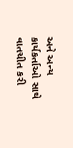અને અન્ય કાર્યકર્તાઓ સાથે વાતચીત કરી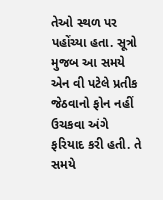તેઓ સ્થળ પર પહોંચ્યા હતા. સૂત્રો મુજબ આ સમયે એન વી પટેલે પ્રતીક જેઠવાનો ફોન નહીં ઉચકવા અંગે ફરિયાદ કરી હતી. તે સમયે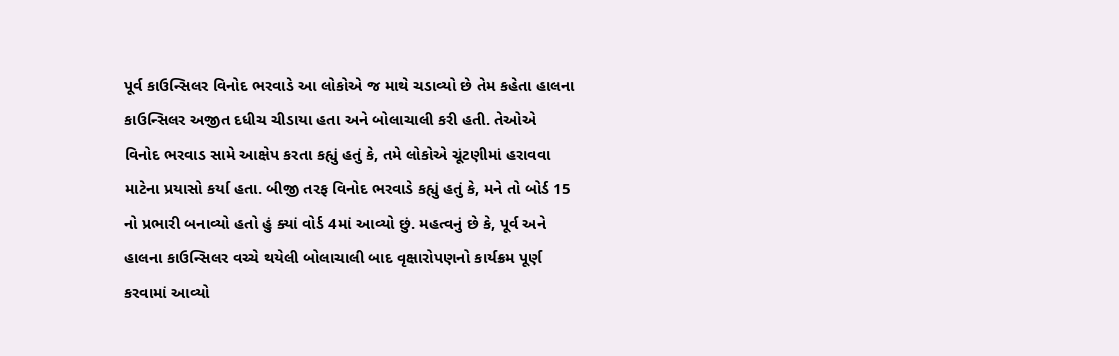પૂર્વ કાઉન્સિલર વિનોદ ભરવાડે આ લોકોએ જ માથે ચડાવ્યો છે તેમ કહેતા હાલના કાઉન્સિલર અજીત દધીચ ચીડાયા હતા અને બોલાચાલી કરી હતી. તેઓએ વિનોદ ભરવાડ સામે આક્ષેપ કરતા કહ્યું હતું કે, તમે લોકોએ ચૂંટણીમાં હરાવવા માટેના પ્રયાસો કર્યા હતા. બીજી તરફ વિનોદ ભરવાડે કહ્યું હતું કે, મને તો બોર્ડ 15 નો પ્રભારી બનાવ્યો હતો હું ક્યાં વોર્ડ 4માં આવ્યો છું. મહત્વનું છે કે, પૂર્વ અને હાલના કાઉન્સિલર વચ્ચે થયેલી બોલાચાલી બાદ વૃક્ષારોપણનો કાર્યક્રમ પૂર્ણ કરવામાં આવ્યો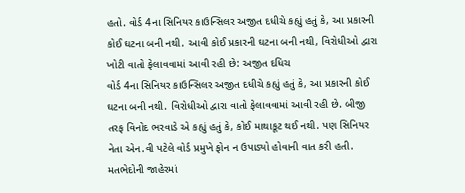હતો. વોર્ડ 4ના સિનિયર કાઉન્સિલર અજીત દધીચે કહ્યું હતું કે, આ પ્રકારની કોઈ ઘટના બની નથી. આવી કોઈ પ્રકારની ઘટના બની નથી, વિરોધીઓ દ્વારા ખોટી વાતો ફેલાવવામાં આવી રહી છે: અજીત દધિચ
વોર્ડ 4ના સિનિયર કાઉન્સિલર અજીત દધીચે કહ્યું હતું કે, આ પ્રકારની કોઈ ઘટના બની નથી. વિરોધીઓ દ્વારા વાતો ફેલાવવામાં આવી રહી છે. બીજી તરફ વિનોદ ભરવાડે એ કહ્યું હતું કે, કોઈ માથાકૂટ થઈ નથી. પણ સિનિયર નેતા એન.વી પટેલે વોર્ડ પ્રમુખે ફોન ન ઉપાડ્યો હોવાની વાત કરી હતી. મતભેદોની જાહેરમાં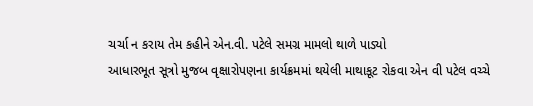ચર્ચા ન કરાય તેમ કહીને એન.વી. પટેલે સમગ્ર મામલો થાળે પાડ્યો
આધારભૂત સૂત્રો મુજબ વૃક્ષારોપણના કાર્યક્રમમાં થયેલી માથાકૂટ રોકવા એન વી પટેલ વચ્ચે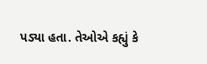પડ્યા હતા. તેઓએ કહ્યું કે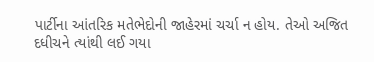પાર્ટીના આંતરિક મતેભેદોની જાહેરમાં ચર્ચા ન હોય. તેઓ અજિત દધીચને ત્યાંથી લઈ ગયા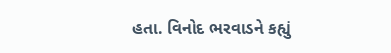હતા. વિનોદ ભરવાડને કહ્યું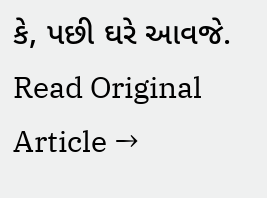કે, પછી ઘરે આવજે.
Read Original Article →